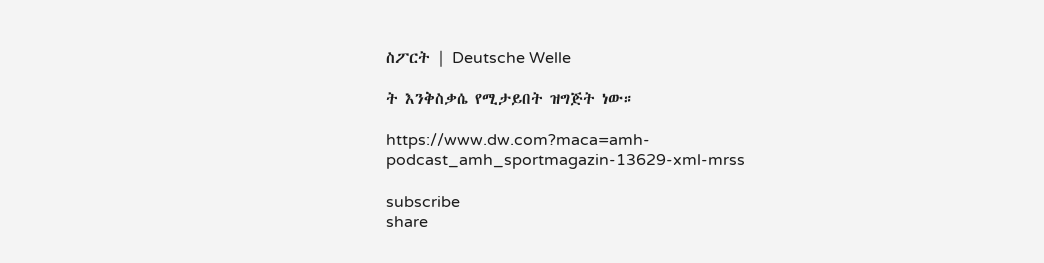ስፖርት | Deutsche Welle

ት እንቅስቃሴ የሚታይበት ዝግጅት ነው።

https://www.dw.com?maca=amh-podcast_amh_sportmagazin-13629-xml-mrss

subscribe
share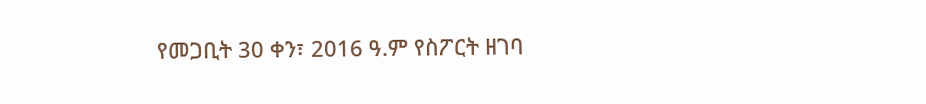የመጋቢት 30 ቀን፣ 2016 ዓ.ም የስፖርት ዘገባ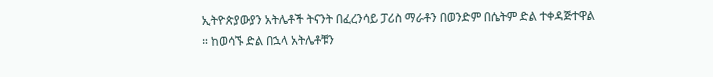ኢትዮጵያውያን አትሌቶች ትናንት በፈረንሳይ ፓሪስ ማራቶን በወንድም በሴትም ድል ተቀዳጅተዋል ። ከወሳኙ ድል በኋላ አትሌቶቹን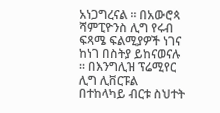አነጋግረናል ። በአውሮጳ ሻምፒዮንስ ሊግ የሩብ ፍጻሜ ፍልሚያዎች ነገና ከነገ በስትያ ይከናወናሉ ። በእንግሊዝ ፕሬሚየር ሊግ ሊቨርፑል በተከላካይ ብርቱ ስህተት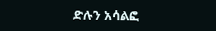ድሉን አሳልፎ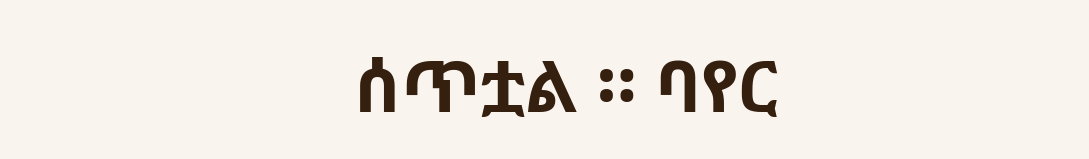ሰጥቷል ። ባየር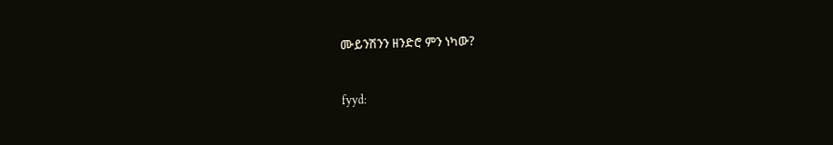ሙይንሽንን ዘንድሮ ምን ነካው?


fyyd: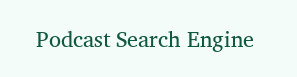Podcast Search Engine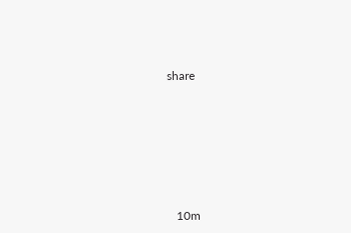share








   10m